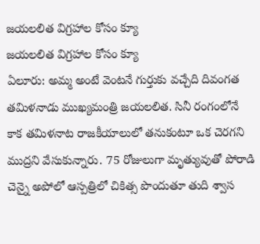జయలలిత విగ్రహాల కోసం క్యూ
జయలలిత విగ్రహాల కోసం క్యూ
ఏలూరు: అమ్మ అంటే వెంటనే గుర్తుకు వచ్చేది దివంగత తమిళనాడు ముఖ్యమంత్రి జయలలిత. సినీ రంగంలోనే కాక తమిళనాట రాజకీయాలులో తనుకంటూ ఒక చెరగని ముద్రని వేసుకున్నారు. 75 రోజులుగా మృత్యువుతో పోరాడి చెన్నై అపోలో ఆస్పత్రిలో చికిత్స పొందుతూ తుది శ్వాస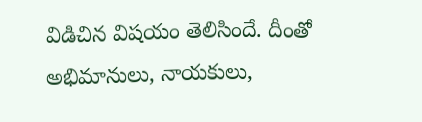విడిచిన విషయం తెలిసిందే. దీంతో అభిమానులు, నాయకులు,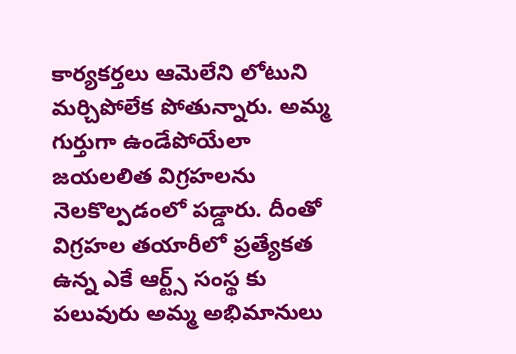కార్యకర్తలు ఆమెలేని లోటుని మర్చిపోలేక పోతున్నారు. అమ్మ గుర్తుగా ఉండేపోయేలా జయలలిత విగ్రహలను నెలకొల్పడంలో పడ్డారు. దీంతో విగ్రహల తయారీలో ప్రత్యేకత ఉన్న ఎకే ఆర్ట్స్ సంస్థ కు పలువురు అమ్మ అభిమానులు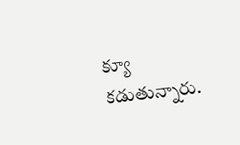క్యూ కడుతున్నారు.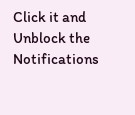Click it and Unblock the Notifications